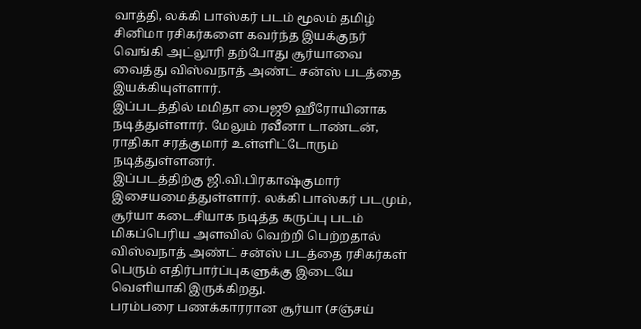வாத்தி, லக்கி பாஸ்கர் படம் மூலம் தமிழ் சினிமா ரசிகர்களை கவர்ந்த இயக்குநர் வெங்கி அட்லூரி தற்போது சூர்யாவை வைத்து விஸ்வநாத் அண்ட் சன்ஸ் படத்தை இயக்கியுள்ளார்.
இப்படத்தில் மமிதா பைஜூ ஹீரோயினாக நடித்துள்ளார். மேலும் ரவீனா டாண்டன், ராதிகா சரத்குமார் உள்ளிட்டோரும் நடித்துள்ளனர்.
இப்படத்திற்கு ஜி.வி.பிரகாஷ்குமார் இசையமைத்துள்ளார். லக்கி பாஸ்கர் படமும், சூர்யா கடைசியாக நடித்த கருப்பு படம் மிகப்பெரிய அளவில் வெற்றி பெற்றதால் விஸ்வநாத் அண்ட் சன்ஸ் படத்தை ரசிகர்கள் பெரும் எதிர்பார்ப்புகளுக்கு இடையே வெளியாகி இருக்கிறது.
பரம்பரை பணக்காரரான சூர்யா (சஞ்சய்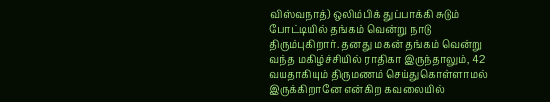விஸ்வநாத்) ஒலிம்பிக் துப்பாக்கி சுடும் போட்டியில் தங்கம் வென்று நாடு திரும்புகிறார். தனது மகன் தங்கம் வென்று வந்த மகிழ்ச்சியில் ராதிகா இருந்தாலும், 42 வயதாகியும் திருமணம் செய்துகொள்ளாமல் இருக்கிறானே என்கிற கவலையில்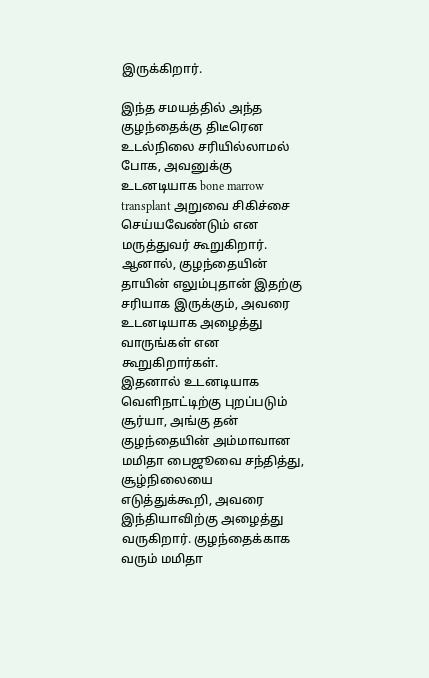இருக்கிறார்.

இந்த சமயத்தில் அந்த குழந்தைக்கு திடீரென உடல்நிலை சரியில்லாமல் போக, அவனுக்கு உடனடியாக bone marrow transplant அறுவை சிகிச்சை செய்யவேண்டும் என மருத்துவர் கூறுகிறார். ஆனால், குழந்தையின் தாயின் எலும்புதான் இதற்கு சரியாக இருக்கும், அவரை உடனடியாக அழைத்து வாருங்கள் என கூறுகிறார்கள்.
இதனால் உடனடியாக வெளிநாட்டிற்கு புறப்படும் சூர்யா, அங்கு தன் குழந்தையின் அம்மாவான மமிதா பைஜூவை சந்தித்து, சூழ்நிலையை எடுத்துக்கூறி, அவரை இந்தியாவிற்கு அழைத்து வருகிறார். குழந்தைக்காக வரும் மமிதா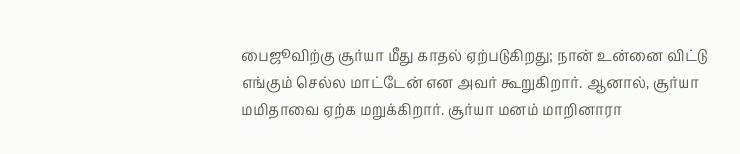பைஜூவிற்கு சூர்யா மீது காதல் ஏற்படுகிறது; நான் உன்னை விட்டு எங்கும் செல்ல மாட்டேன் என அவர் கூறுகிறார். ஆனால், சூர்யா மமிதாவை ஏற்க மறுக்கிறார். சூர்யா மனம் மாறினாரா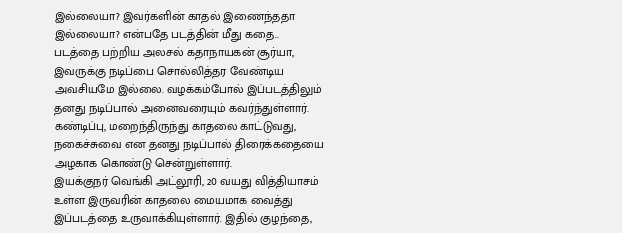இல்லையா? இவர்களின் காதல் இணைந்ததா இல்லையா? என்பதே படத்தின் மீது கதை..
படத்தை பற்றிய அலசல் கதாநாயகன் சூர்யா, இவருக்கு நடிப்பை சொல்லித்தர வேண்டிய அவசியமே இல்லை. வழக்கம்போல் இப்படத்திலும் தனது நடிப்பால் அனைவரையும் கவர்ந்துள்ளார். கண்டிப்பு, மறைந்திருந்து காதலை காட்டுவது, நகைச்சுவை என தனது நடிப்பால் திரைக்கதையை அழகாக கொண்டு சென்றுள்ளார்.
இயக்குநர் வெங்கி அட்லூரி, 20 வயது வித்தியாசம் உள்ள இருவரின் காதலை மையமாக வைத்து இப்படத்தை உருவாக்கியுள்ளார். இதில் குழந்தை,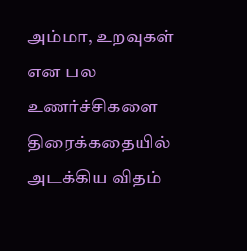அம்மா, உறவுகள் என பல உணர்ச்சிகளை திரைக்கதையில் அடக்கிய விதம்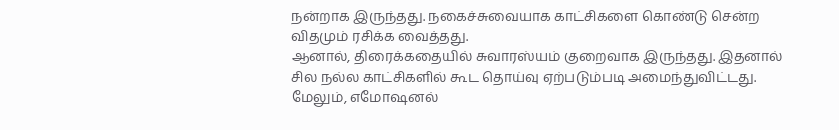நன்றாக இருந்தது. நகைச்சுவையாக காட்சிகளை கொண்டு சென்ற விதமும் ரசிக்க வைத்தது.
ஆனால், திரைக்கதையில் சுவாரஸ்யம் குறைவாக இருந்தது. இதனால் சில நல்ல காட்சிகளில் கூட தொய்வு ஏற்படும்படி அமைந்துவிட்டது. மேலும், எமோஷனல்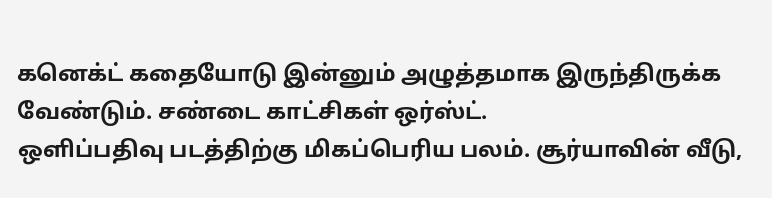கனெக்ட் கதையோடு இன்னும் அழுத்தமாக இருந்திருக்க வேண்டும். சண்டை காட்சிகள் ஒர்ஸ்ட்.
ஒளிப்பதிவு படத்திற்கு மிகப்பெரிய பலம். சூர்யாவின் வீடு,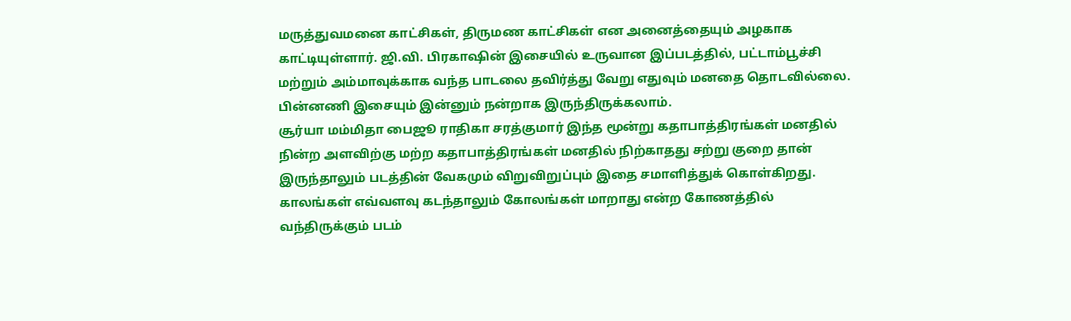மருத்துவமனை காட்சிகள், திருமண காட்சிகள் என அனைத்தையும் அழகாக காட்டியுள்ளார். ஜி.வி. பிரகாஷின் இசையில் உருவான இப்படத்தில், பட்டாம்பூச்சி மற்றும் அம்மாவுக்காக வந்த பாடலை தவிர்த்து வேறு எதுவும் மனதை தொடவில்லை. பின்னணி இசையும் இன்னும் நன்றாக இருந்திருக்கலாம்.
சூர்யா மம்மிதா பைஜூ ராதிகா சரத்குமார் இந்த மூன்று கதாபாத்திரங்கள் மனதில் நின்ற அளவிற்கு மற்ற கதாபாத்திரங்கள் மனதில் நிற்காதது சற்று குறை தான் இருந்தாலும் படத்தின் வேகமும் விறுவிறுப்பும் இதை சமாளித்துக் கொள்கிறது.
காலங்கள் எவ்வளவு கடந்தாலும் கோலங்கள் மாறாது என்ற கோணத்தில் வந்திருக்கும் படம்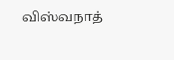விஸ்வநாத்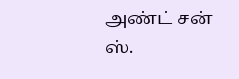அண்ட் சன் ஸ்.